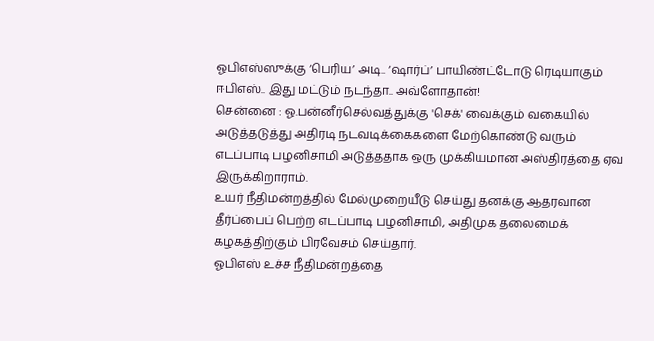ஓபிஎஸ்ஸுக்கு ‘பெரிய’ அடி.. ‘ஷார்ப்’ பாயிண்ட்டோடு ரெடியாகும் ஈபிஎஸ்.. இது மட்டும் நடந்தா.. அவ்ளோதான்!
சென்னை : ஓ.பன்னீர்செல்வத்துக்கு 'செக்' வைக்கும் வகையில் அடுத்தடுத்து அதிரடி நடவடிக்கைகளை மேற்கொண்டு வரும் எடப்பாடி பழனிசாமி அடுத்ததாக ஒரு முக்கியமான அஸ்திரத்தை ஏவ இருக்கிறாராம்.
உயர் நீதிமன்றத்தில் மேல்முறையீடு செய்து தனக்கு ஆதரவான தீர்ப்பைப் பெற்ற எடப்பாடி பழனிசாமி, அதிமுக தலைமைக் கழகத்திற்கும் பிரவேசம் செய்தார்.
ஓபிஎஸ் உச்ச நீதிமன்றத்தை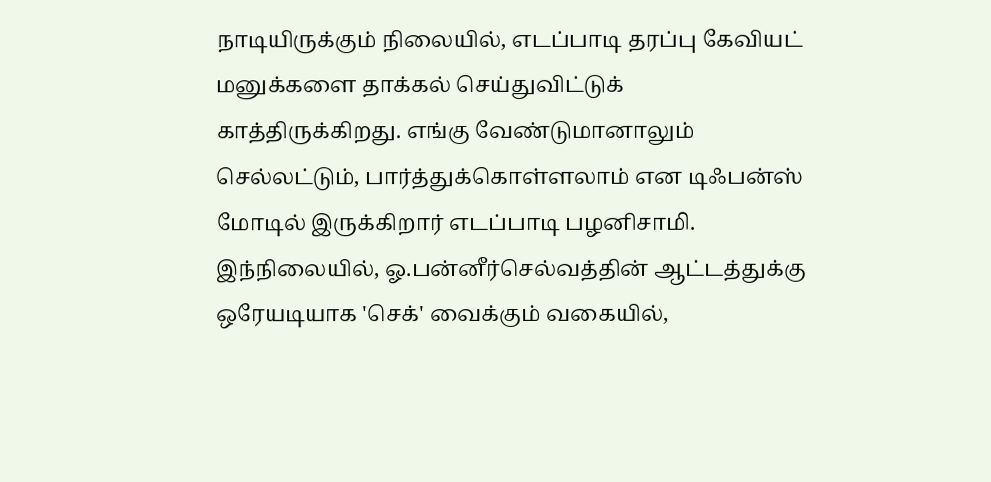நாடியிருக்கும் நிலையில், எடப்பாடி தரப்பு கேவியட் மனுக்களை தாக்கல் செய்துவிட்டுக் காத்திருக்கிறது. எங்கு வேண்டுமானாலும் செல்லட்டும், பார்த்துக்கொள்ளலாம் என டிஃபன்ஸ் மோடில் இருக்கிறார் எடப்பாடி பழனிசாமி.
இந்நிலையில், ஓ.பன்னீர்செல்வத்தின் ஆட்டத்துக்கு ஒரேயடியாக 'செக்' வைக்கும் வகையில்,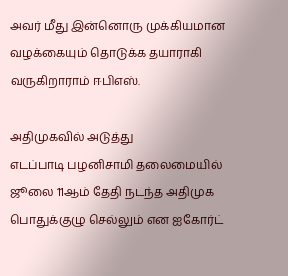அவர் மீது இன்னொரு முக்கியமான வழக்கையும் தொடுக்க தயாராகி வருகிறாராம் ஈபிஎஸ்.

அதிமுகவில் அடுத்து
எடப்பாடி பழனிசாமி தலைமையில் ஜூலை 11ஆம் தேதி நடந்த அதிமுக பொதுக்குழு செல்லும் என ஐகோர்ட்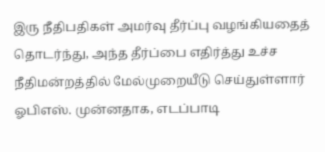இரு நீதிபதிகள் அமர்வு தீர்ப்பு வழங்கியதைத் தொடர்ந்து, அந்த தீர்ப்பை எதிர்த்து உச்ச நீதிமன்றத்தில் மேல்முறையீடு செய்துள்ளார் ஓபிஎஸ். முன்னதாக, எடப்பாடி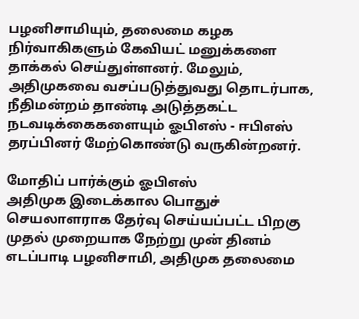பழனிசாமியும், தலைமை கழக நிர்வாகிகளும் கேவியட் மனுக்களை தாக்கல் செய்துள்ளனர். மேலும், அதிமுகவை வசப்படுத்துவது தொடர்பாக, நீதிமன்றம் தாண்டி அடுத்தகட்ட நடவடிக்கைகளையும் ஓபிஎஸ் - ஈபிஎஸ் தரப்பினர் மேற்கொண்டு வருகின்றனர்.

மோதிப் பார்க்கும் ஓபிஎஸ்
அதிமுக இடைக்கால பொதுச் செயலாளராக தேர்வு செய்யப்பட்ட பிறகு முதல் முறையாக நேற்று முன் தினம் எடப்பாடி பழனிசாமி, அதிமுக தலைமை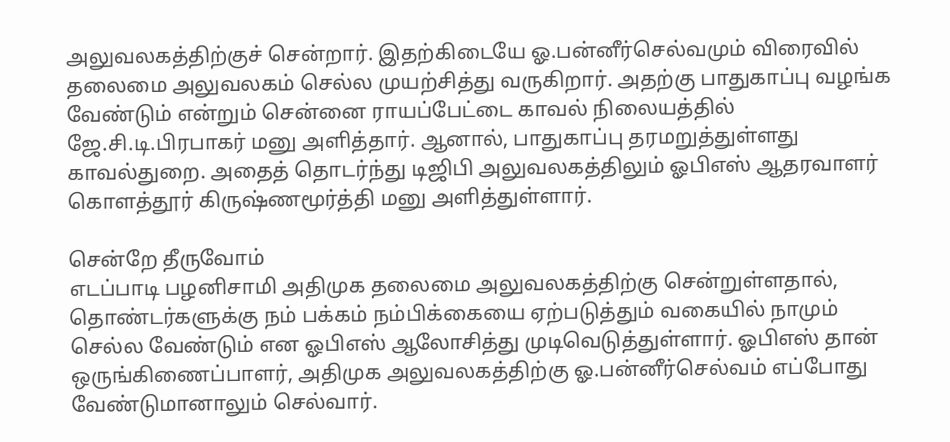அலுவலகத்திற்குச் சென்றார். இதற்கிடையே ஓ.பன்னீர்செல்வமும் விரைவில் தலைமை அலுவலகம் செல்ல முயற்சித்து வருகிறார். அதற்கு பாதுகாப்பு வழங்க வேண்டும் என்றும் சென்னை ராயப்பேட்டை காவல் நிலையத்தில் ஜே.சி.டி.பிரபாகர் மனு அளித்தார். ஆனால், பாதுகாப்பு தரமறுத்துள்ளது காவல்துறை. அதைத் தொடர்ந்து டிஜிபி அலுவலகத்திலும் ஓபிஎஸ் ஆதரவாளர் கொளத்தூர் கிருஷ்ணமூர்த்தி மனு அளித்துள்ளார்.

சென்றே தீருவோம்
எடப்பாடி பழனிசாமி அதிமுக தலைமை அலுவலகத்திற்கு சென்றுள்ளதால், தொண்டர்களுக்கு நம் பக்கம் நம்பிக்கையை ஏற்படுத்தும் வகையில் நாமும் செல்ல வேண்டும் என ஓபிஎஸ் ஆலோசித்து முடிவெடுத்துள்ளார். ஓபிஎஸ் தான் ஒருங்கிணைப்பாளர், அதிமுக அலுவலகத்திற்கு ஓ.பன்னீர்செல்வம் எப்போது வேண்டுமானாலும் செல்வார்.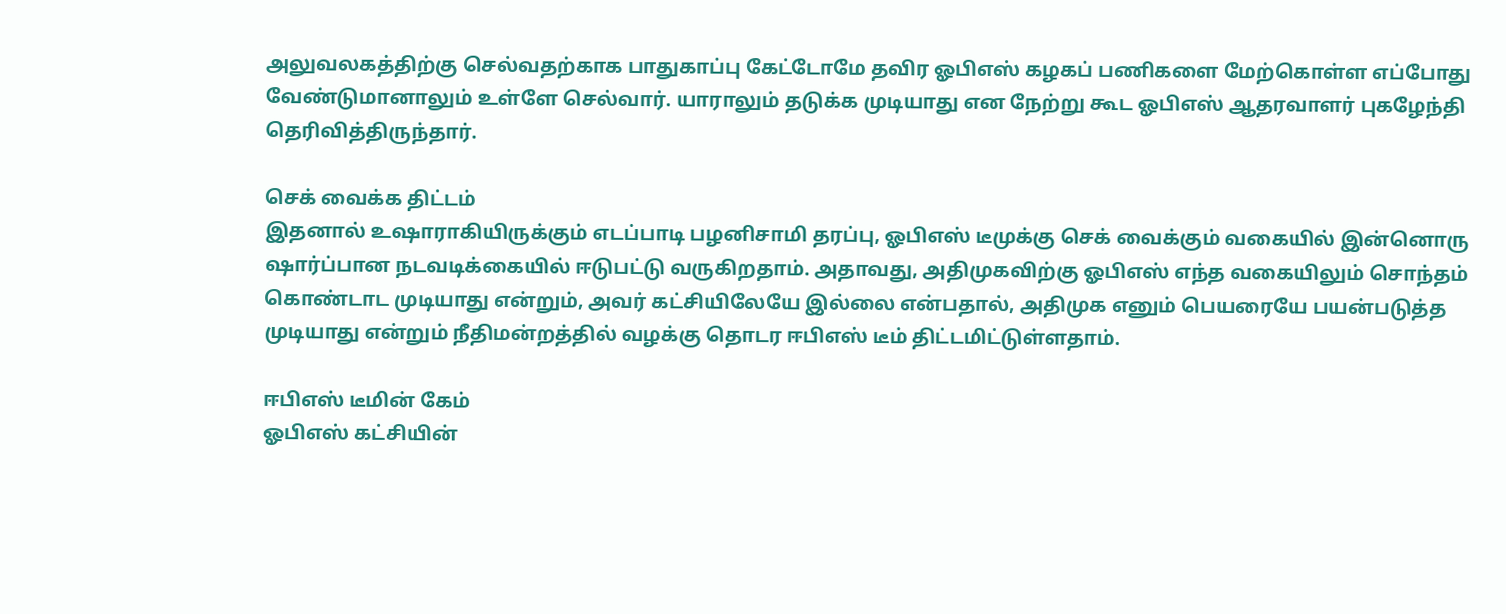அலுவலகத்திற்கு செல்வதற்காக பாதுகாப்பு கேட்டோமே தவிர ஓபிஎஸ் கழகப் பணிகளை மேற்கொள்ள எப்போது வேண்டுமானாலும் உள்ளே செல்வார். யாராலும் தடுக்க முடியாது என நேற்று கூட ஓபிஎஸ் ஆதரவாளர் புகழேந்தி தெரிவித்திருந்தார்.

செக் வைக்க திட்டம்
இதனால் உஷாராகியிருக்கும் எடப்பாடி பழனிசாமி தரப்பு, ஓபிஎஸ் டீமுக்கு செக் வைக்கும் வகையில் இன்னொரு ஷார்ப்பான நடவடிக்கையில் ஈடுபட்டு வருகிறதாம். அதாவது, அதிமுகவிற்கு ஓபிஎஸ் எந்த வகையிலும் சொந்தம் கொண்டாட முடியாது என்றும், அவர் கட்சியிலேயே இல்லை என்பதால், அதிமுக எனும் பெயரையே பயன்படுத்த முடியாது என்றும் நீதிமன்றத்தில் வழக்கு தொடர ஈபிஎஸ் டீம் திட்டமிட்டுள்ளதாம்.

ஈபிஎஸ் டீமின் கேம்
ஓபிஎஸ் கட்சியின்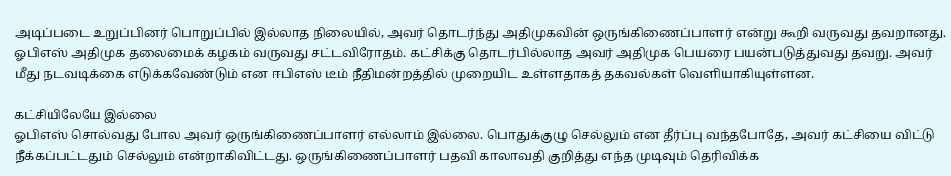அடிப்படை உறுப்பினர் பொறுப்பில் இல்லாத நிலையில், அவர் தொடர்ந்து அதிமுகவின் ஒருங்கிணைப்பாளர் என்று கூறி வருவது தவறானது. ஓபிஎஸ் அதிமுக தலைமைக் கழகம் வருவது சட்டவிரோதம். கட்சிக்கு தொடர்பில்லாத அவர் அதிமுக பெயரை பயன்படுத்துவது தவறு. அவர் மீது நடவடிக்கை எடுக்கவேண்டும் என ஈபிஎஸ் டீம் நீதிமன்றத்தில் முறையிட உள்ளதாகத் தகவல்கள் வெளியாகியுள்ளன.

கட்சியிலேயே இல்லை
ஓபிஎஸ் சொல்வது போல அவர் ஒருங்கிணைப்பாளர் எல்லாம் இல்லை. பொதுக்குழு செல்லும் என தீர்ப்பு வந்தபோதே, அவர் கட்சியை விட்டு நீக்கப்பட்டதும் செல்லும் என்றாகிவிட்டது. ஒருங்கிணைப்பாளர் பதவி காலாவதி குறித்து எந்த முடிவும் தெரிவிக்க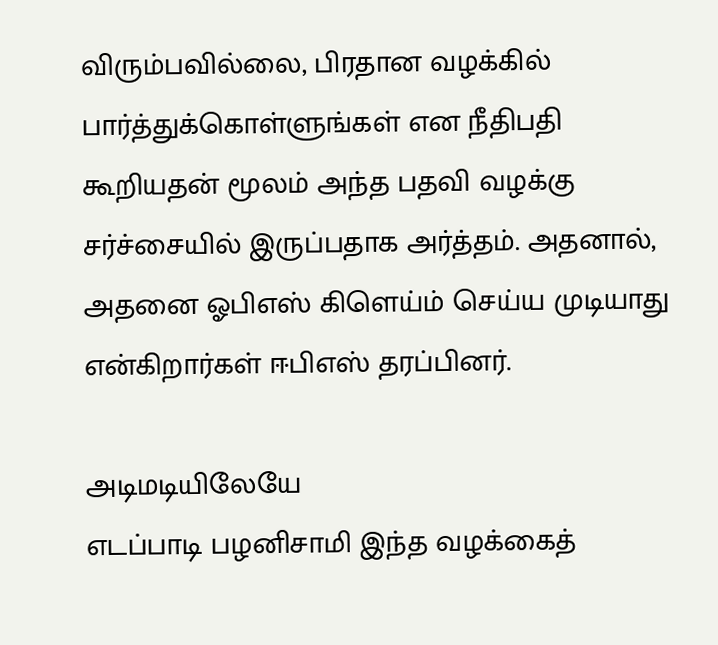விரும்பவில்லை, பிரதான வழக்கில் பார்த்துக்கொள்ளுங்கள் என நீதிபதி கூறியதன் மூலம் அந்த பதவி வழக்கு சர்ச்சையில் இருப்பதாக அர்த்தம். அதனால், அதனை ஓபிஎஸ் கிளெய்ம் செய்ய முடியாது என்கிறார்கள் ஈபிஎஸ் தரப்பினர்.

அடிமடியிலேயே
எடப்பாடி பழனிசாமி இந்த வழக்கைத்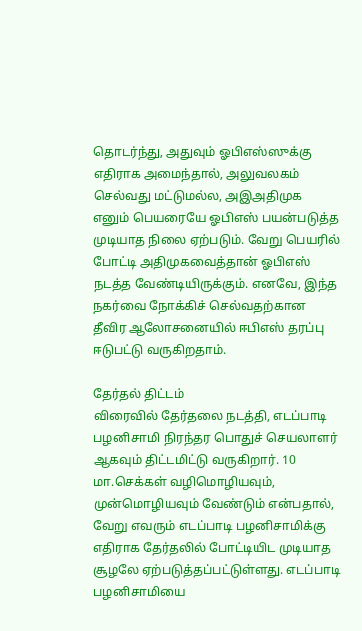தொடர்ந்து, அதுவும் ஓபிஎஸ்ஸுக்கு எதிராக அமைந்தால், அலுவலகம் செல்வது மட்டுமல்ல, அஇஅதிமுக எனும் பெயரையே ஓபிஎஸ் பயன்படுத்த முடியாத நிலை ஏற்படும். வேறு பெயரில் போட்டி அதிமுகவைத்தான் ஓபிஎஸ் நடத்த வேண்டியிருக்கும். எனவே, இந்த நகர்வை நோக்கிச் செல்வதற்கான தீவிர ஆலோசனையில் ஈபிஎஸ் தரப்பு ஈடுபட்டு வருகிறதாம்.

தேர்தல் திட்டம்
விரைவில் தேர்தலை நடத்தி, எடப்பாடி பழனிசாமி நிரந்தர பொதுச் செயலாளர் ஆகவும் திட்டமிட்டு வருகிறார். 10 மா.செக்கள் வழிமொழியவும், முன்மொழியவும் வேண்டும் என்பதால், வேறு எவரும் எடப்பாடி பழனிசாமிக்கு எதிராக தேர்தலில் போட்டியிட முடியாத சூழலே ஏற்படுத்தப்பட்டுள்ளது. எடப்பாடி பழனிசாமியை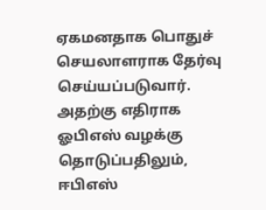ஏகமனதாக பொதுச் செயலாளராக தேர்வு செய்யப்படுவார். அதற்கு எதிராக ஓபிஎஸ் வழக்கு தொடுப்பதிலும், ஈபிஎஸ்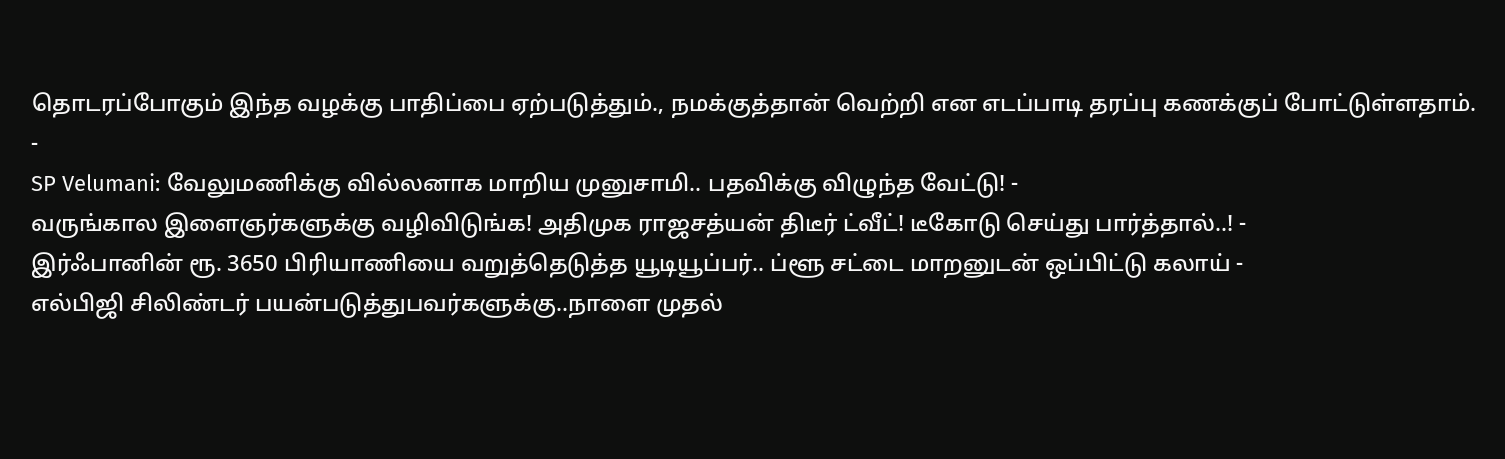தொடரப்போகும் இந்த வழக்கு பாதிப்பை ஏற்படுத்தும்., நமக்குத்தான் வெற்றி என எடப்பாடி தரப்பு கணக்குப் போட்டுள்ளதாம்.
-
SP Velumani: வேலுமணிக்கு வில்லனாக மாறிய முனுசாமி.. பதவிக்கு விழுந்த வேட்டு! -
வருங்கால இளைஞர்களுக்கு வழிவிடுங்க! அதிமுக ராஜசத்யன் திடீர் ட்வீட்! டீகோடு செய்து பார்த்தால்..! -
இர்ஃபானின் ரூ. 3650 பிரியாணியை வறுத்தெடுத்த யூடியூப்பர்.. ப்ளூ சட்டை மாறனுடன் ஒப்பிட்டு கலாய் -
எல்பிஜி சிலிண்டர் பயன்படுத்துபவர்களுக்கு..நாளை முதல்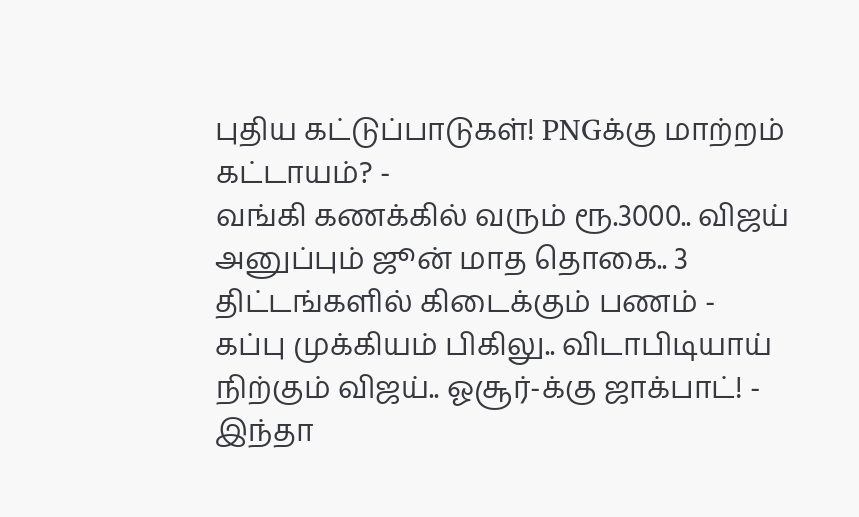புதிய கட்டுப்பாடுகள்! PNGக்கு மாற்றம் கட்டாயம்? -
வங்கி கணக்கில் வரும் ரூ.3000.. விஜய் அனுப்பும் ஜூன் மாத தொகை.. 3 திட்டங்களில் கிடைக்கும் பணம் -
கப்பு முக்கியம் பிகிலு.. விடாபிடியாய் நிற்கும் விஜய்.. ஓசூர்-க்கு ஜாக்பாட்! -
இந்தா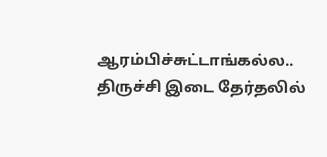ஆரம்பிச்சுட்டாங்கல்ல.. திருச்சி இடை தேர்தலில்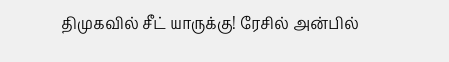திமுகவில் சீட் யாருக்கு! ரேசில் அன்பில்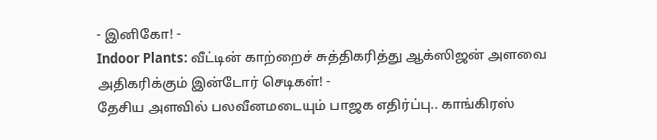- இனிகோ! -
Indoor Plants: வீட்டின் காற்றைச் சுத்திகரித்து ஆக்ஸிஜன் அளவை அதிகரிக்கும் இன்டோர் செடிகள்! -
தேசிய அளவில் பலவீனமடையும் பாஜக எதிர்ப்பு.. காங்கிரஸ்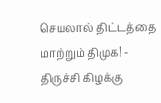செயலால் திட்டத்தை மாற்றும் திமுக! -
திருச்சி கிழக்கு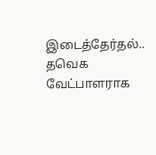இடைத்தேர்தல்.. தவெக வேட்பாளராக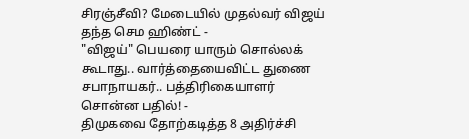சிரஞ்சீவி? மேடையில் முதல்வர் விஜய் தந்த செம ஹிண்ட் -
"விஜய்" பெயரை யாரும் சொல்லக் கூடாது.. வார்த்தையைவிட்ட துணை சபாநாயகர்.. பத்திரிகையாளர் சொன்ன பதில்! -
திமுகவை தோற்கடித்த 8 அதிர்ச்சி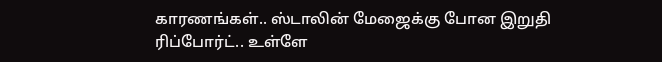காரணங்கள்.. ஸ்டாலின் மேஜைக்கு போன இறுதி ரிப்போர்ட்.. உள்ளே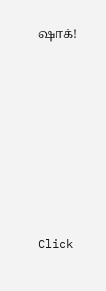ஷாக்!












Click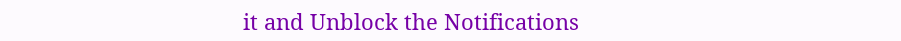it and Unblock the Notifications